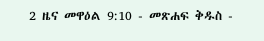2 ዜና መዋዕል 9:10 - መጽሐፍ ቅዱስ -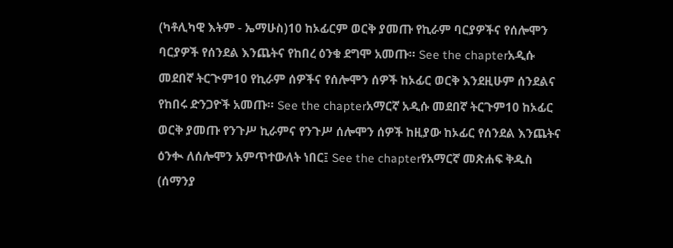(ካቶሊካዊ እትም - ኤማሁስ)10 ከኦፊርም ወርቅ ያመጡ የኪራም ባርያዎችና የሰሎሞን ባርያዎች የሰንደል እንጨትና የከበረ ዕንቁ ደግሞ አመጡ። See the chapterአዲሱ መደበኛ ትርጒም10 የኪራም ሰዎችና የሰሎሞን ሰዎች ከኦፊር ወርቅ እንደዚሁም ሰንደልና የከበሩ ድንጋዮች አመጡ። See the chapterአማርኛ አዲሱ መደበኛ ትርጉም10 ከኦፊር ወርቅ ያመጡ የንጉሥ ኪራምና የንጉሥ ሰሎሞን ሰዎች ከዚያው ከኦፊር የሰንደል እንጨትና ዕንቊ ለሰሎሞን አምጥተውለት ነበር፤ See the chapterየአማርኛ መጽሐፍ ቅዱስ (ሰማንያ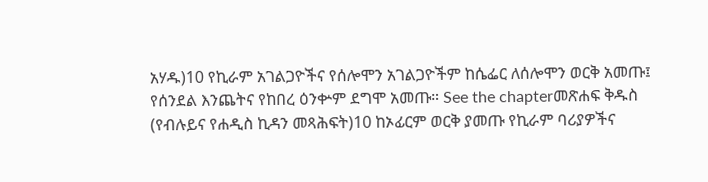አሃዱ)10 የኪራም አገልጋዮችና የሰሎሞን አገልጋዮችም ከሴፌር ለሰሎሞን ወርቅ አመጡ፤ የሰንደል እንጨትና የከበረ ዕንቍም ደግሞ አመጡ። See the chapterመጽሐፍ ቅዱስ (የብሉይና የሐዲስ ኪዳን መጻሕፍት)10 ከኦፊርም ወርቅ ያመጡ የኪራም ባሪያዎችና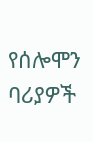የሰሎሞን ባሪያዎች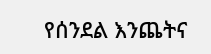የሰንደል እንጨትና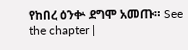የከበረ ዕንቍ ደግሞ አመጡ። See the chapter |